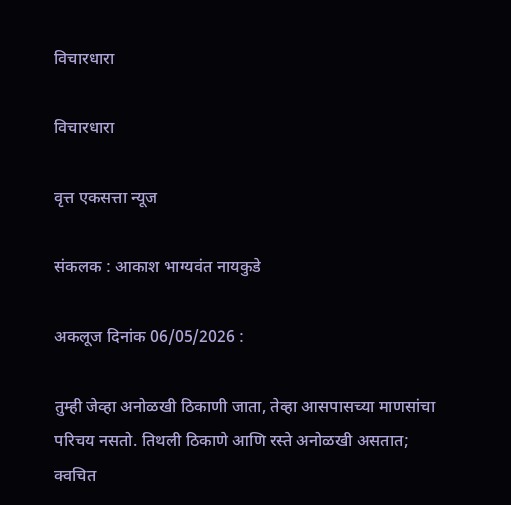विचारधारा

विचारधारा

वृत्त एकसत्ता न्यूज

संकलक : आकाश भाग्यवंत नायकुडे

अकलूज दिनांक 06/05/2026 :

तुम्ही जेव्हा अनोळखी ठिकाणी जाता, तेव्हा आसपासच्या माणसांचा परिचय नसतो. तिथली ठिकाणे आणि रस्ते अनोळखी असतात; क्वचित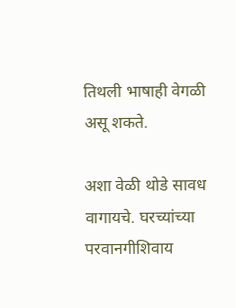तिथली भाषाही वेगळी असू शकते.

अशा वेळी थोडे सावध वागायचे. घरच्यांच्या परवानगीशिवाय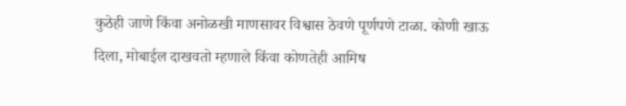कुठेही जाणे किंवा अनोळखी माणसावर विश्वास ठेवणे पूर्णपणे टाळा. कोणी खाऊ दिला, मोबाईल दाखवतो म्हणाले किंवा कोणतेही आमिष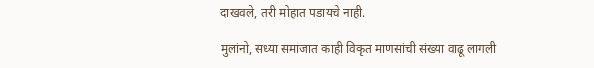दाखवले, तरी मोहात पडायचे नाही.

मुलांनो, सध्या समाजात काही विकृत माणसांची संख्या वाढू लागली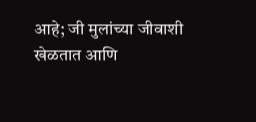आहे; जी मुलांच्या जीवाशी खेळतात आणि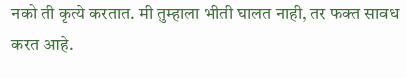नको ती कृत्ये करतात. मी तुम्हाला भीती घालत नाही, तर फक्त सावध करत आहे.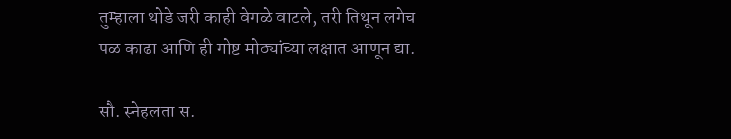तुम्हाला थोडे जरी काही वेगळे वाटले, तरी तिथून लगेच पळ काढा आणि ही गोष्ट मोठ्यांच्या लक्षात आणून द्या.

सौ. स्नेहलता स.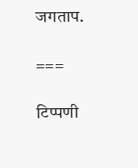जगताप.

===

टिप्पणी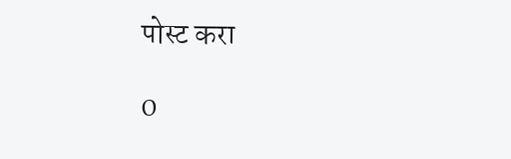पोस्ट करा

0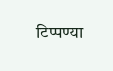टिप्पण्या